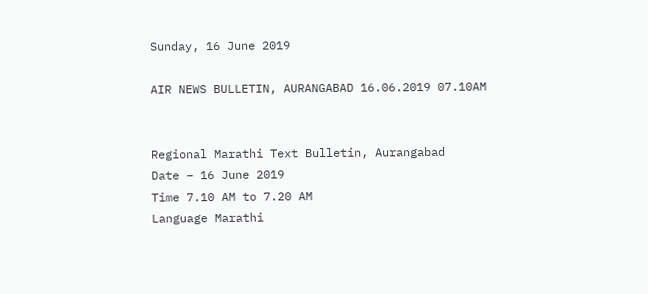Sunday, 16 June 2019

AIR NEWS BULLETIN, AURANGABAD 16.06.2019 07.10AM


Regional Marathi Text Bulletin, Aurangabad
Date – 16 June 2019
Time 7.10 AM to 7.20 AM
Language Marathi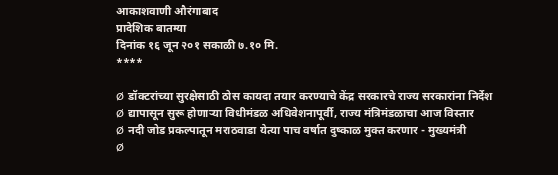आकाशवाणी औरंगाबाद
प्रादेशिक बातम्या
दिनांक १६ जून २०१ सकाळी ७.१० मि.
****

Ø  डॉक्टरांच्या सुरक्षेसाठी ठोस कायदा तयार करण्याचे केंद्र सरकारचे राज्य सरकारांना निर्देश
Ø  द्यापासून सुरू होणाऱ्या विधीमंडळ अधिवेशनापूर्वी, राज्य मंत्रिमंडळाचा आज विस्तार
Ø  नदी जोड प्रकल्पातून मराठवाडा येत्या पाच वर्षात दुष्काळ मुक्त करणार - मुख्यमंत्री
Ø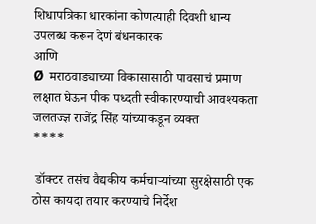शिधापत्रिका धारकांना कोणत्याही दिवशी धान्य उपलब्ध करून देणं बंधनकारक
आणि
Ø  मराठवाड्याच्या विकासासाठी पावसाचं प्रमाण लक्षात घेऊन पीक पध्दती स्वीकारण्याची आवश्यकता जलतज्ज्ञ राजेंद्र सिंह यांच्याकडून व्यक्त
****

 डॉक्टर तसंच वैद्यकीय कर्मचाऱ्यांच्या सुरक्षेसाठी एक ठोस कायदा तयार करण्याचे निर्देश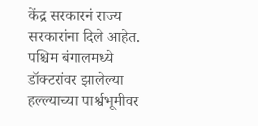केंद्र सरकारनं राज्य सरकारांना दिले आहेत. पश्चिम बंगालमध्ये डॉक्टरांवर झालेल्या हल्ल्याच्या पार्श्वभूमीवर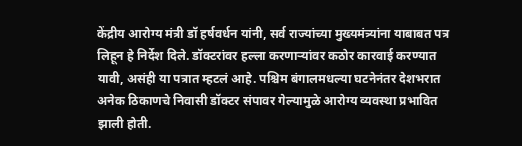केंद्रीय आरोग्य मंत्री डॉ हर्षवर्धन यांनी, सर्व राज्यांच्या मुख्यमंत्र्यांना याबाबत पत्र लिहून हे निर्देश दिले. डॉक्टरांवर हल्ला करणाऱ्यांवर कठोर कारवाई करण्यात यावी, असंही या पत्रात म्हटलं आहे. पश्चिम बंगालमधल्या घटनेनंतर देशभरात अनेक ठिकाणचे निवासी डॉक्टर संपावर गेल्यामुळे आरोग्य व्यवस्था प्रभावित झाली होती.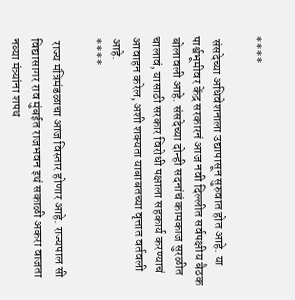****

 संसदेच्या अधिवेशनाला उद्यापासून सुरुवात होत आहे. या पार्श्वभूमीवर केंद्र सरकारनं आज नवी दिल्लीत सर्वपक्षीय बैठक बोलावली आहे. संसदेच्या दोन्ही सदनांचं कामकाज सुरळीत चालावं, यासाठी सरकार विरोधी पक्षाला सहकार्य करण्याचं आवाहन करेल, अशी शक्यता याबाबतच्या वृत्तात वर्तवली आहे.
****

 राज्य मंत्रिमंडळाचा आज विस्तार होणार आहे. राज्यपाल सी विद्यासागर राव मुंबईत राजभवन इथं सकाळी अकरा वाजता नव्या मंत्र्यांना शपथ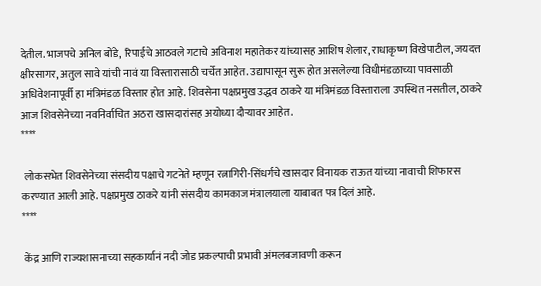देतील. भाजपचे अनिल बोंडे, रिपाईचे आठवले गटाचे अविनाश महातेकर यांच्यासह आशिष शेलार, राधाकृष्ण विखेपाटील, जयदत्त क्षीरसागर, अतुल सावे यांची नावं या विस्तारासाठी चर्चेत आहेत. उद्यापासून सुरू होत असलेल्या विधीमंडळाच्या पावसाळी अधिवेशनापूर्वी हा मंत्रिमंडळ विस्तार होत आहे. शिवसेना पक्षप्रमुख उद्धव ठाकरे या मंत्रिमंडळ विस्ताराला उपस्थित नसतील, ठाकरे आज शिवसेनेच्या नवनिर्वाचित अठरा खासदारांसह अयोध्या दौऱ्यावर आहेत.
****

 लोकसभेत शिवसेनेच्या संसदीय पक्षाचे गटनेते म्हणून रत्नागिरी-सिंधर्गचे खासदार विनायक राऊत यांच्या नावाची शिफारस करण्यात आली आहे. पक्षप्रमुख ठाकरे यांनी संसदीय कामकाज मंत्रालयाला याबाबत पत्र दिलं आहे.
****

 केंद्र आणि राज्यशासनाच्या सहकार्यानं नदी जोड प्रकल्पाची प्रभावी अंमलबजावणी करून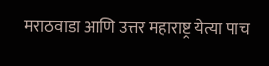मराठवाडा आणि उत्तर महाराष्ट्र येत्या पाच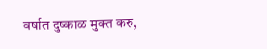वर्षात दुष्काळ मुक्त करु,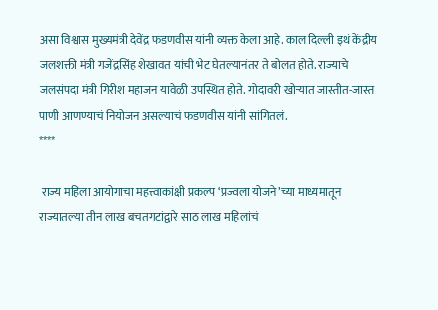असा विश्वास मुख्यमंत्री देवेंद्र फडणवीस यांनी व्यक्त केला आहे. काल दिल्ली इथं केंद्रीय जलशक्ती मंत्री गजेंद्रसिंह शेखावत यांची भेट घेतल्यानंतर ते बोलत होते. राज्याचे जलसंपदा मंत्री गिरीश महाजन यावेळी उपस्थित होते. गोदावरी खोऱ्यात जास्तीत-जास्त पाणी आणण्याचं नियोजन असल्याचं फडणवीस यांनी सांगितलं.
****

 राज्य महिला आयोगाचा महत्त्वाकांक्षी प्रकल्प ‘प्रज्वला योजने’च्या माध्यमातून राज्यातल्या तीन लाख बचतगटांद्वारे साठ लाख महिलांचं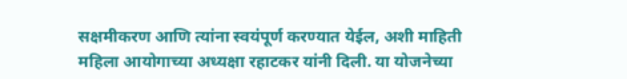सक्षमीकरण आणि त्यांना स्वयंपूर्ण करण्यात येईल, अशी माहिती महिला आयोगाच्या अध्यक्षा रहाटकर यांनी दिली. या योजनेच्या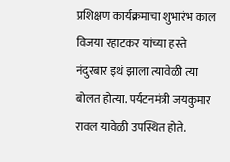प्रशिक्षण कार्यक्रमाचा शुभारंभ काल विजया रहाटकर यांच्या हस्ते नंदुरबार इथं झाला त्यावेळी त्या बोलत होत्या. पर्यटनमंत्री जयकुमार रावल यावेळी उपस्थित होते.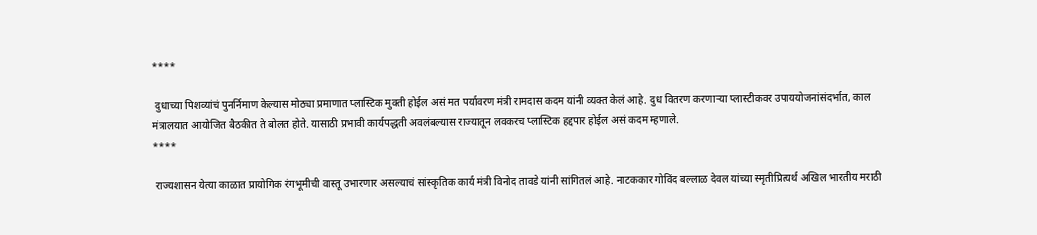****

 दुधाच्या पिशव्यांचं पुनर्निमाण केल्यास मोठ्या प्रमाणात प्लास्टिक मुक्ती होईल असं मत पर्यावरण मंत्री रामदास कदम यांनी व्यक्त केलं आहे. दुध वितरण करणाऱ्या प्लास्टीकवर उपाययोजनांसंदर्भात, काल मंत्रालयात आयोजित बैठकीत ते बोलत होते. यासाठी प्रभावी कार्यपद्धती अवलंबल्यास राज्यातून लवकरच प्लास्टिक हद्दपार होईल असं कदम म्हणाले.
****

 राज्यशासन येत्या काळात प्रायोगिक रंगभूमीची वास्तू उभारणार असल्याचं सांस्कृतिक कार्य मंत्री विनोद तावडे यांनी सांगितलं आहे. नाटककार गोविंद बल्लाळ देवल यांच्या स्मृतीप्रित्यर्थ अखिल भारतीय मराठी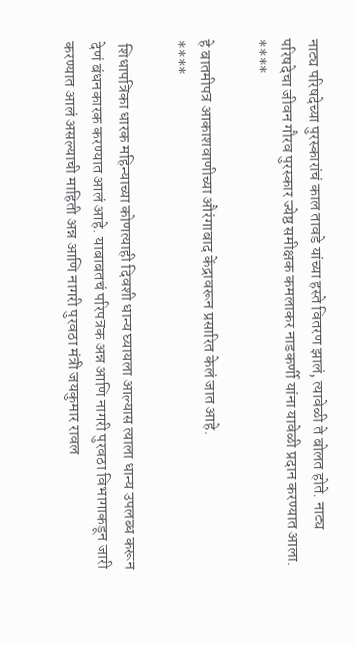नाट्य परिषदेच्या पुरस्कारांचं काल तावडे यांच्या हस्ते वितरण झालं, त्यावेळी ते बोलत होते. नाट्य परिषदेचा जीवन गौरव पुरस्कार ज्येष्ठ समीक्षक कमलाकर नाडकर्णी यांना यावेळी प्रदान करण्यात आला.
****

हे बातमीपत्र आकाशवाणीच्या औरंगाबाद केंद्रावरून प्रसारित केलं जात आहे.
****

 शिधापत्रिका धारक महिन्याच्या कोणत्याही दिवशी धान्य घ्यायला आल्यास त्याला धान्य उपलब्ध करून देणं बंधनकारक करण्यात आलं आहे. याबाबतचं परिपत्रक अन्न आणि नागरी पुरवठा विभागाकडून जारी करण्यात आलं असल्याची माहिती अन्न आणि नागरी पुरवठा मंत्री जयकुमार रावल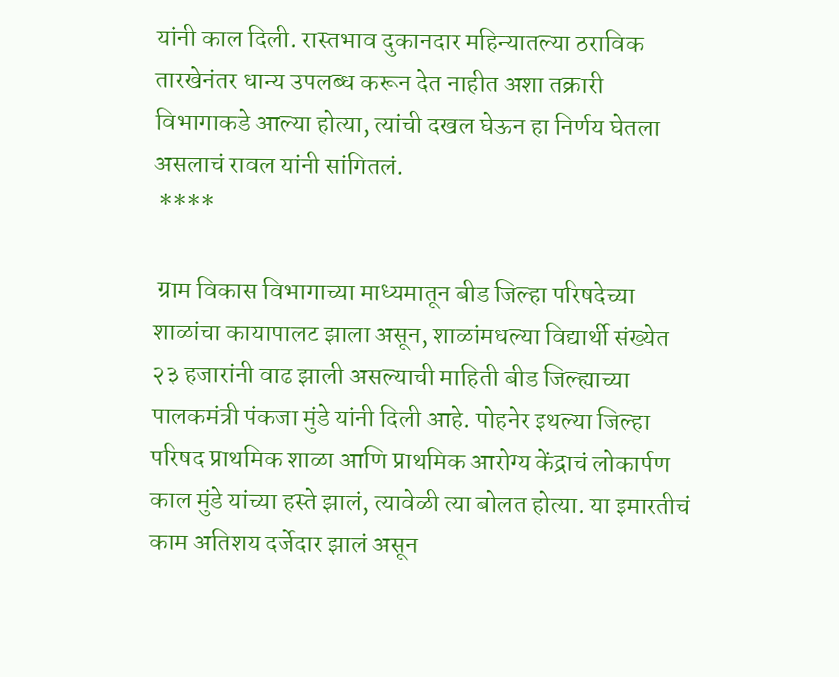यांनी काल दिली. रास्तभाव दुकानदार महिन्यातल्या ठराविक तारखेनंतर धान्य उपलब्ध करून देत नाहीत अशा तक्रारी विभागाकडे आल्या होत्या, त्यांची दखल घेऊन हा निर्णय घेतला असलाचं रावल यांनी सांगितलं.
 ****

 ग्राम विकास विभागाच्या माध्यमातून बीड जिल्हा परिषदेच्या शाळांचा कायापालट झाला असून, शाळांमधल्या विद्यार्थी संख्येत २३ हजारांनी वाढ झाली असल्याची माहिती बीड जिल्ह्याच्या पालकमंत्री पंकजा मुंडे यांनी दिली आहे. पोहनेर इथल्या जिल्हा परिषद प्राथमिक शाळा आणि प्राथमिक आरोग्य केंद्राचं लोकार्पण काल मुंडे यांच्या हस्ते झालं, त्यावेळी त्या बोलत होत्या. या इमारतीचं काम अतिशय दर्जेदार झालं असून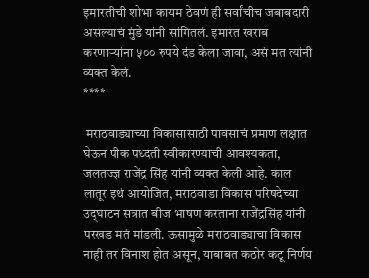इमारतीची शोभा कायम ठेवणं ही सर्वांचीच जबाबदारी असल्याचं मुंडे यांनी सांगितलं. इमारत खराब करणाऱ्यांना ५०० रुपये दंड केला जावा, असं मत त्यांनी व्यक्त केलं.
****

 मराठवाड्याच्या विकासासाठी पावसाचं प्रमाण लक्षात घेऊन पीक पध्दती स्वीकारण्याची आवश्यकता, जलतज्ज्ञ राजेंद्र सिंह यांनी व्यक्त केली आहे. काल लातूर इथं आयोजित, मराठवाडा विकास परिषदेच्या उद्‌घाटन सत्रात बीज भाषण करताना राजेंद्रसिंह यांनी परखड मतं मांडली. ऊसामुळे मराठवाड्याचा विकास नाही तर विनाश होत असून, याबाबत कठोर कटू निर्णय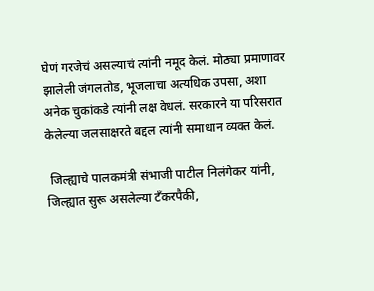घेणं गरजेचं असल्याचं त्यांनी नमूद केलं. मोठ्या प्रमाणावर झालेली जंगलतोड, भूजलाचा अत्यधिक उपसा, अशा अनेक चुकांकडे त्यांनी लक्ष वेधलं. सरकारने या परिसरात केलेल्या जलसाक्षरते बद्दल त्यांनी समाधान व्यक्त केलं.

 जिल्ह्याचे पालकमंत्री संभाजी पाटील निलंगेकर यांनी, जिल्ह्यात सुरू असलेल्या टॅंकरपैकी,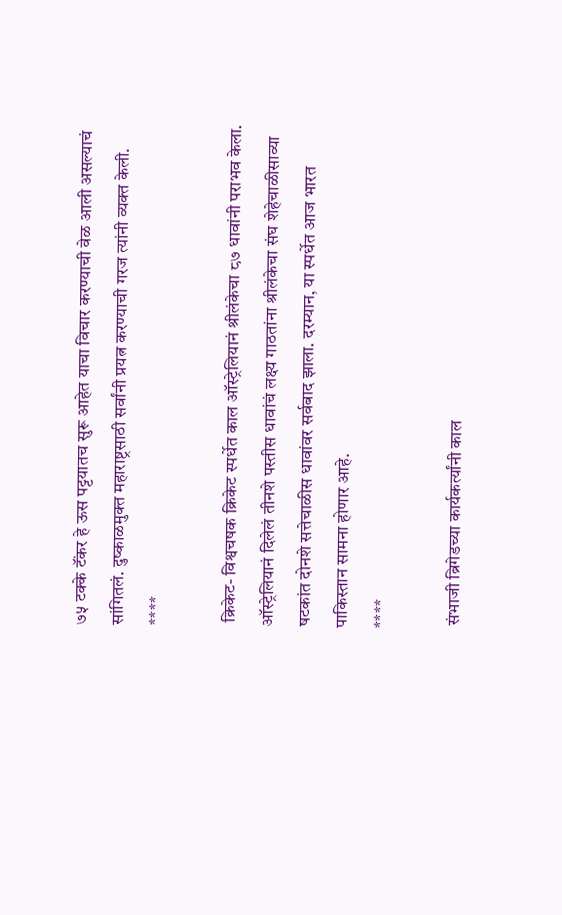७५ टक्के टॅंकर हे ऊस पट्टयातच सुरू आहेत याचा विचार करण्याची वेळ आली असल्याचं सांगितलं. दुष्काळमुक्त महाराष्ट्रसाठी सर्वांनी प्रयत्न करण्याची गरज त्यांनी व्यक्त केली.
****

 क्रिकेट- विश्वचषक क्रिकेट स्पर्धेत काल ऑस्ट्रेलियानं श्रीलंकेचा ८७ धावांनी पराभव केला. ऑस्ट्रेलियानं दिलेलं तीनशे पस्तीस धावांचं लक्ष्य गाठतांना श्रीलंकेचा संघ शेहेचाळीसाव्या षटकांत दोनशे सत्तेचाळीस धावांवर सर्वबाद झाला. दरम्यान, या स्पर्धेत आज भारत पाकिस्तान सामना होणार आहे.
****

 संभाजी ब्रिगेडच्या कार्यकर्त्यांनी काल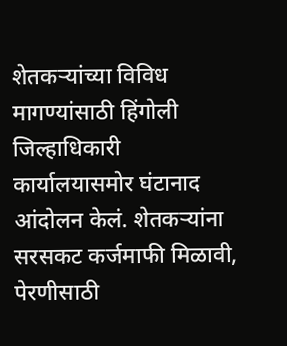शेतकऱ्यांच्या विविध मागण्यांसाठी हिंगोली जिल्हाधिकारी कार्यालयासमोर घंटानाद आंदोलन केलं. शेतकऱ्यांना सरसकट कर्जमाफी मिळावी, पेरणीसाठी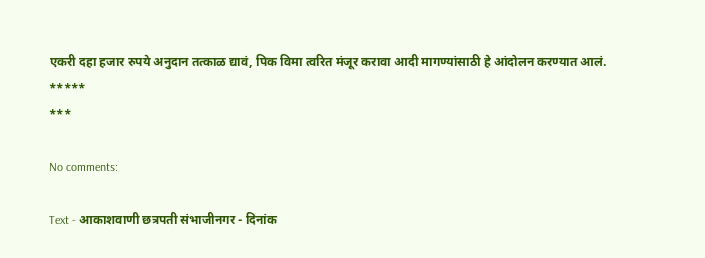एकरी दहा हजार रुपये अनुदान तत्काळ द्यावं, पिक विमा त्वरित मंजूर करावा आदी मागण्यांसाठी हे आंदोलन करण्यात आलं.
*****
***

No comments:

Text - आकाशवाणी छत्रपती संभाजीनगर - दिनांक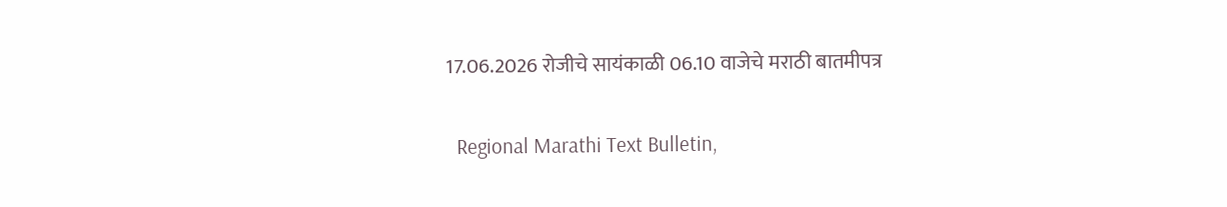17.06.2026 रोजीचे सायंकाळी 06.10 वाजेचे मराठी बातमीपत्र

  Regional Marathi Text Bulletin,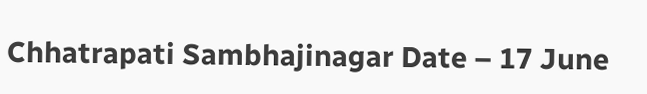Chhatrapati Sambhajinagar Date – 17 June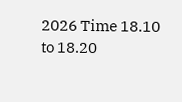2026 Time 18.10 to 18.20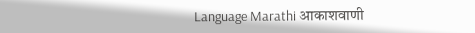Language Marathi आकाशवाणी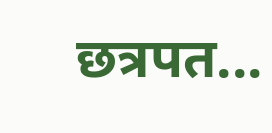छत्रपत...